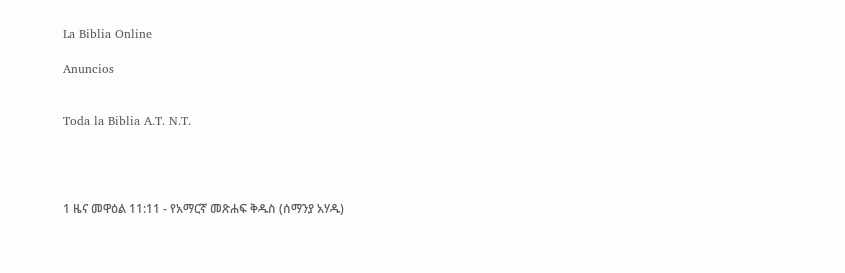La Biblia Online

Anuncios


Toda la Biblia A.T. N.T.




1 ዜና መዋዕል 11:11 - የአማርኛ መጽሐፍ ቅዱስ (ሰማንያ አሃዱ)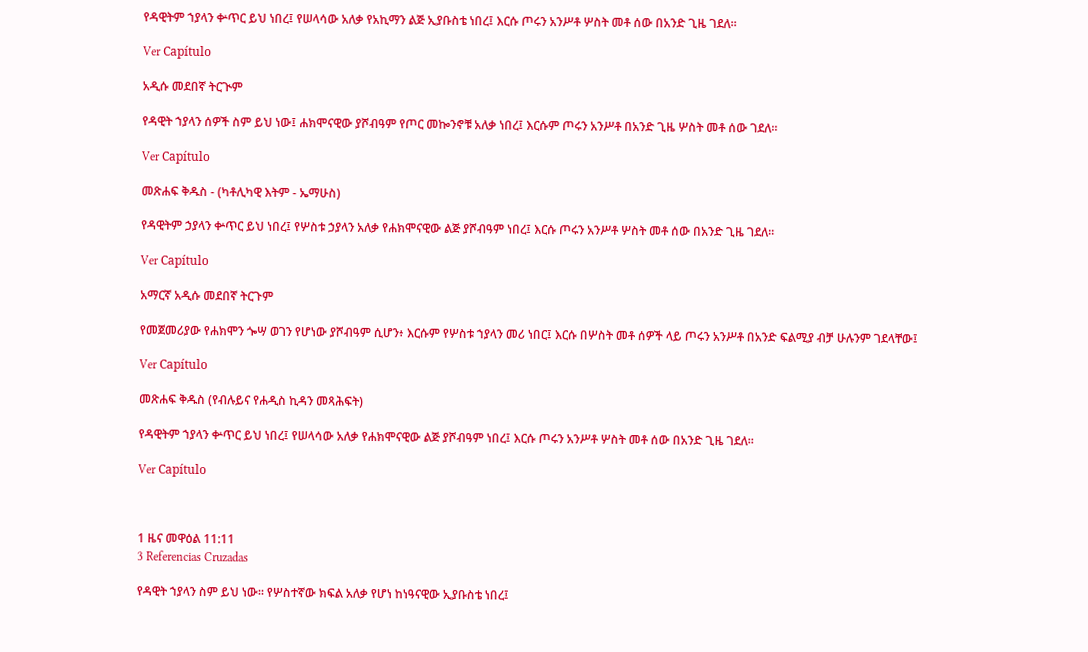የዳዊትም ኀያላን ቍጥር ይህ ነበረ፤ የሠላሳው አለቃ የአኪማን ልጅ ኢያቡስቴ ነበረ፤ እርሱ ጦሩን አንሥቶ ሦስት መቶ ሰው በአንድ ጊዜ ገደለ።

Ver Capítulo

አዲሱ መደበኛ ትርጒም

የዳዊት ኀያላን ሰዎች ስም ይህ ነው፤ ሐክሞናዊው ያሾብዓም የጦር መኰንኖቹ አለቃ ነበረ፤ እርሱም ጦሩን አንሥቶ በአንድ ጊዜ ሦስት መቶ ሰው ገደለ።

Ver Capítulo

መጽሐፍ ቅዱስ - (ካቶሊካዊ እትም - ኤማሁስ)

የዳዊትም ኃያላን ቍጥር ይህ ነበረ፤ የሦስቱ ኃያላን አለቃ የሐክሞናዊው ልጅ ያሾብዓም ነበረ፤ እርሱ ጦሩን አንሥቶ ሦስት መቶ ሰው በአንድ ጊዜ ገደለ።

Ver Capítulo

አማርኛ አዲሱ መደበኛ ትርጉም

የመጀመሪያው የሐክሞን ጐሣ ወገን የሆነው ያሾብዓም ሲሆን፥ እርሱም የሦስቱ ኀያላን መሪ ነበር፤ እርሱ በሦስት መቶ ሰዎች ላይ ጦሩን አንሥቶ በአንድ ፍልሚያ ብቻ ሁሉንም ገደላቸው፤

Ver Capítulo

መጽሐፍ ቅዱስ (የብሉይና የሐዲስ ኪዳን መጻሕፍት)

የዳዊትም ኀያላን ቍጥር ይህ ነበረ፤ የሠላሳው አለቃ የሐክሞናዊው ልጅ ያሾብዓም ነበረ፤ እርሱ ጦሩን አንሥቶ ሦስት መቶ ሰው በአንድ ጊዜ ገደለ።

Ver Capítulo



1 ዜና መዋዕል 11:11
3 Referencias Cruzadas

የዳዊት ኀያላን ስም ይህ ነው። የሦስተኛው ክፍል አለቃ የሆነ ከነዓናዊው ኢያቡስቴ ነበረ፤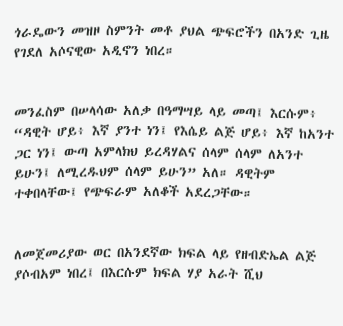ጎራዴውን መዝዞ ስምንት መቶ ያህል ጭፍሮችን በአንድ ጊዜ የገደለ አሶናዊው አዲኖን ነበረ።


መንፈስም በሠላሳው አለቃ በዓማሣይ ላይ መጣ፤ እርሱም፥ “ዳዊት ሆይ፥ እኛ ያንተ ነን፤ የእሴይ ልጅ ሆይ፥ እኛ ከአንተ ጋር ነን፤ ውጣ አምላክህ ይረዳሃልና ሰላም ሰላም ለአንተ ይሁን፤ ለሚረዱህም ሰላም ይሁን” አለ። ዳዊትም ተቀበላቸው፤ የጭፍራም አለቆች አደረጋቸው።


ለመጀመሪያው ወር በአንደኛው ክፍል ላይ የዘብድኤል ልጅ ያሶብአም ነበረ፤ በእርሱም ክፍል ሃያ አራት ሺህ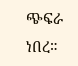ጭፍራ ነበረ።